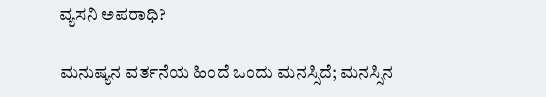ವ್ಯಸನಿ ಅಪರಾಧಿ?

ಮನುಷ್ಯನ ವರ್ತನೆಯ ಹಿಂದೆ ಒಂದು ಮನಸ್ಸಿದೆ; ಮನಸ್ಸಿನ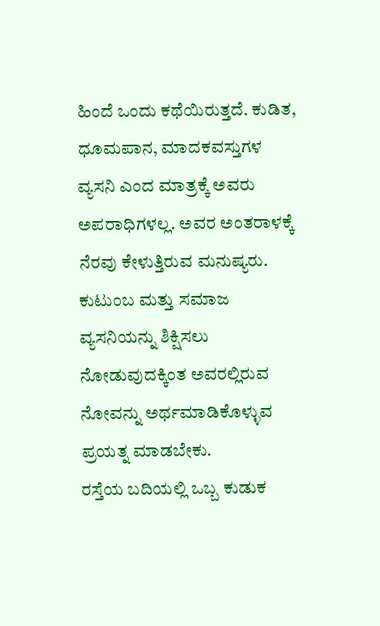ಹಿಂದೆ ಒಂದು ಕಥೆಯಿರುತ್ತದೆ. ಕುಡಿತ, ಧೂಮಪಾನ, ಮಾದಕವಸ್ತುಗಳ ವ್ಯಸನಿ ಎಂದ ಮಾತ್ರಕ್ಕೆ ಅವರು ಅಪರಾಧಿಗಳಲ್ಲ. ಅವರ ಅಂತರಾಳಕ್ಕೆ ನೆರವು ಕೇಳುತ್ತಿರುವ ಮನುಷ್ಯರು. ಕುಟುಂಬ ಮತ್ತು ಸಮಾಜ ವ್ಯಸನಿಯನ್ನು ಶಿಕ್ಷಿಸಲು ನೋಡುವುದಕ್ಕಿಂತ ಅವರಲ್ಲಿರುವ ನೋವನ್ನು ಅರ್ಥಮಾಡಿಕೊಳ್ಳುವ ಪ್ರಯತ್ನ ಮಾಡಬೇಕು.
ರಸ್ತೆಯ ಬದಿಯಲ್ಲಿ ಒಬ್ಬ ಕುಡುಕ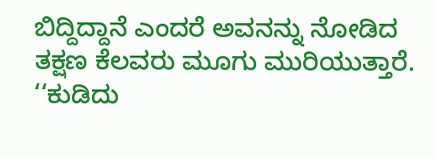ಬಿದ್ದಿದ್ದಾನೆ ಎಂದರೆ ಅವನನ್ನು ನೋಡಿದ ತಕ್ಷಣ ಕೆಲವರು ಮೂಗು ಮುರಿಯುತ್ತಾರೆ. ‘‘ಕುಡಿದು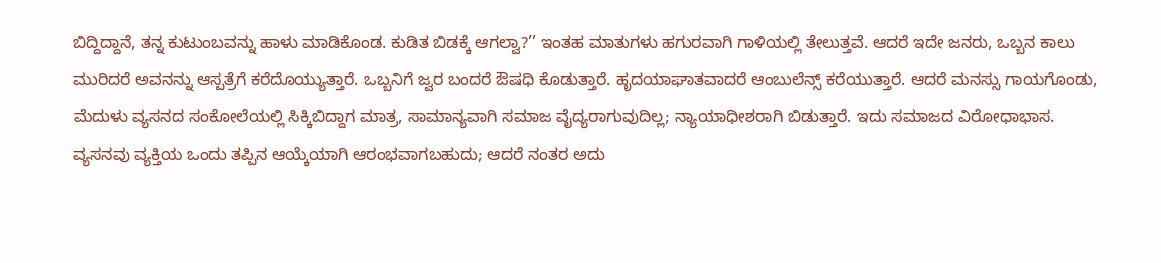ಬಿದ್ದಿದ್ದಾನೆ, ತನ್ನ ಕುಟುಂಬವನ್ನು ಹಾಳು ಮಾಡಿಕೊಂಡ. ಕುಡಿತ ಬಿಡಕ್ಕೆ ಆಗಲ್ವಾ?’’ ಇಂತಹ ಮಾತುಗಳು ಹಗುರವಾಗಿ ಗಾಳಿಯಲ್ಲಿ ತೇಲುತ್ತವೆ. ಆದರೆ ಇದೇ ಜನರು, ಒಬ್ಬನ ಕಾಲು ಮುರಿದರೆ ಅವನನ್ನು ಆಸ್ಪತ್ರೆಗೆ ಕರೆದೊಯ್ಯುತ್ತಾರೆ. ಒಬ್ಬನಿಗೆ ಜ್ವರ ಬಂದರೆ ಔಷಧಿ ಕೊಡುತ್ತಾರೆ. ಹೃದಯಾಘಾತವಾದರೆ ಆಂಬುಲೆನ್ಸ್ ಕರೆಯುತ್ತಾರೆ. ಆದರೆ ಮನಸ್ಸು ಗಾಯಗೊಂಡು, ಮೆದುಳು ವ್ಯಸನದ ಸಂಕೋಲೆಯಲ್ಲಿ ಸಿಕ್ಕಿಬಿದ್ದಾಗ ಮಾತ್ರ, ಸಾಮಾನ್ಯವಾಗಿ ಸಮಾಜ ವೈದ್ಯರಾಗುವುದಿಲ್ಲ; ನ್ಯಾಯಾಧೀಶರಾಗಿ ಬಿಡುತ್ತಾರೆ. ಇದು ಸಮಾಜದ ವಿರೋಧಾಭಾಸ.
ವ್ಯಸನವು ವ್ಯಕ್ತಿಯ ಒಂದು ತಪ್ಪಿನ ಆಯ್ಕೆಯಾಗಿ ಆರಂಭವಾಗಬಹುದು; ಆದರೆ ನಂತರ ಅದು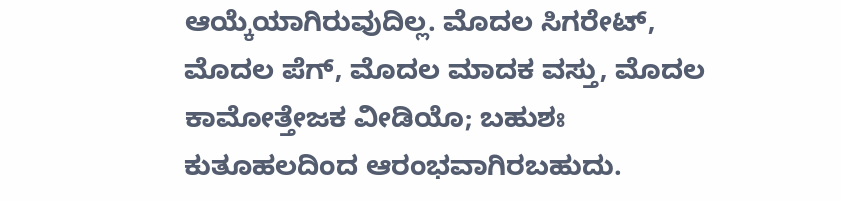ಆಯ್ಕೆಯಾಗಿರುವುದಿಲ್ಲ. ಮೊದಲ ಸಿಗರೇಟ್, ಮೊದಲ ಪೆಗ್, ಮೊದಲ ಮಾದಕ ವಸ್ತು, ಮೊದಲ ಕಾಮೋತ್ತೇಜಕ ವೀಡಿಯೊ; ಬಹುಶಃ ಕುತೂಹಲದಿಂದ ಆರಂಭವಾಗಿರಬಹುದು.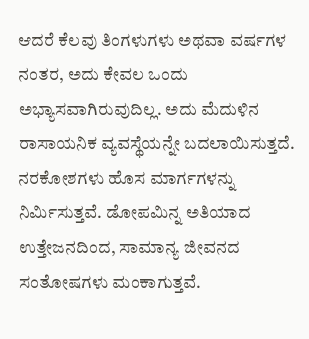ಆದರೆ ಕೆಲವು ತಿಂಗಳುಗಳು ಅಥವಾ ವರ್ಷಗಳ ನಂತರ, ಅದು ಕೇವಲ ಒಂದು ಅಭ್ಯಾಸವಾಗಿರುವುದಿಲ್ಲ. ಅದು ಮೆದುಳಿನ ರಾಸಾಯನಿಕ ವ್ಯವಸ್ಥೆಯನ್ನೇ ಬದಲಾಯಿಸುತ್ತದೆ. ನರಕೋಶಗಳು ಹೊಸ ಮಾರ್ಗಗಳನ್ನು ನಿರ್ಮಿಸುತ್ತವೆ. ಡೋಪಮಿನ್ನ ಅತಿಯಾದ ಉತ್ತೇಜನದಿಂದ, ಸಾಮಾನ್ಯ ಜೀವನದ ಸಂತೋಷಗಳು ಮಂಕಾಗುತ್ತವೆ.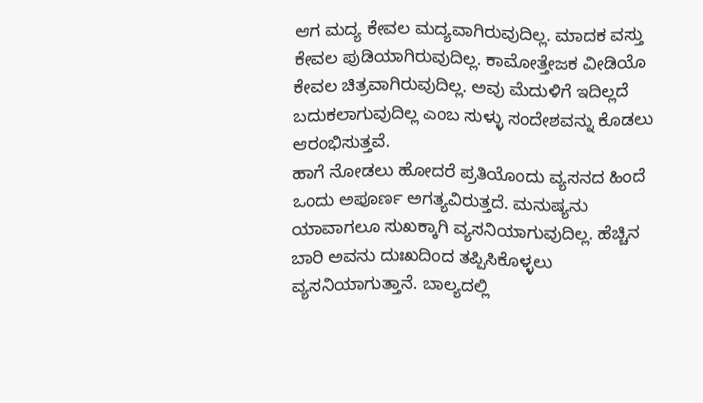ಆಗ ಮದ್ಯ ಕೇವಲ ಮದ್ಯವಾಗಿರುವುದಿಲ್ಲ. ಮಾದಕ ವಸ್ತು ಕೇವಲ ಪುಡಿಯಾಗಿರುವುದಿಲ್ಲ. ಕಾಮೋತ್ತೇಜಕ ವೀಡಿಯೊ ಕೇವಲ ಚಿತ್ರವಾಗಿರುವುದಿಲ್ಲ. ಅವು ಮೆದುಳಿಗೆ ಇದಿಲ್ಲದೆ ಬದುಕಲಾಗುವುದಿಲ್ಲ ಎಂಬ ಸುಳ್ಳು ಸಂದೇಶವನ್ನು ಕೊಡಲು ಆರಂಭಿಸುತ್ತವೆ.
ಹಾಗೆ ನೋಡಲು ಹೋದರೆ ಪ್ರತಿಯೊಂದು ವ್ಯಸನದ ಹಿಂದೆ ಒಂದು ಅಪೂರ್ಣ ಅಗತ್ಯವಿರುತ್ತದೆ. ಮನುಷ್ಯನು ಯಾವಾಗಲೂ ಸುಖಕ್ಕಾಗಿ ವ್ಯಸನಿಯಾಗುವುದಿಲ್ಲ. ಹೆಚ್ಚಿನ ಬಾರಿ ಅವನು ದುಃಖದಿಂದ ತಪ್ಪಿಸಿಕೊಳ್ಳಲು ವ್ಯಸನಿಯಾಗುತ್ತಾನೆ. ಬಾಲ್ಯದಲ್ಲಿ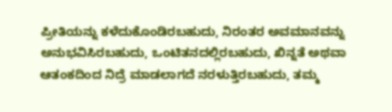ಪ್ರೀತಿಯನ್ನು ಕಳೆದುಕೊಂಡಿರಬಹುದು, ನಿರಂತರ ಅವಮಾನವನ್ನು ಅನುಭವಿಸಿರಬಹುದು, ಒಂಟಿತನದಲ್ಲಿರಬಹುದು, ಖಿನ್ನತೆ ಅಥವಾ ಆತಂಕದಿಂದ ನಿದ್ರೆ ಮಾಡಲಾಗದೆ ನರಳುತ್ತಿರಬಹುದು, ತಮ್ಮ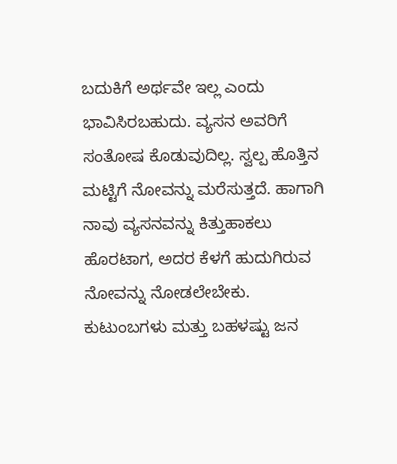ಬದುಕಿಗೆ ಅರ್ಥವೇ ಇಲ್ಲ ಎಂದು ಭಾವಿಸಿರಬಹುದು. ವ್ಯಸನ ಅವರಿಗೆ ಸಂತೋಷ ಕೊಡುವುದಿಲ್ಲ. ಸ್ವಲ್ಪ ಹೊತ್ತಿನ ಮಟ್ಟಿಗೆ ನೋವನ್ನು ಮರೆಸುತ್ತದೆ. ಹಾಗಾಗಿ ನಾವು ವ್ಯಸನವನ್ನು ಕಿತ್ತುಹಾಕಲು ಹೊರಟಾಗ, ಅದರ ಕೆಳಗೆ ಹುದುಗಿರುವ ನೋವನ್ನು ನೋಡಲೇಬೇಕು.
ಕುಟುಂಬಗಳು ಮತ್ತು ಬಹಳಷ್ಟು ಜನ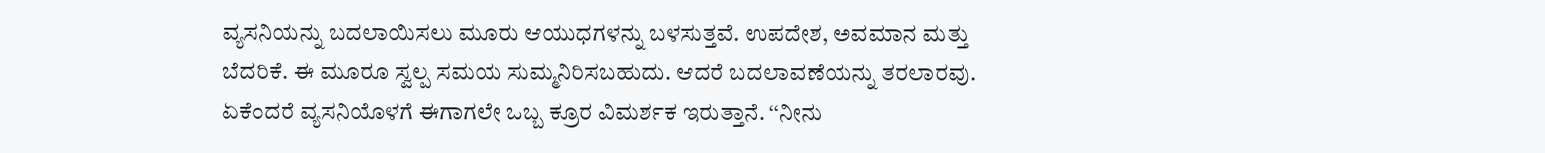ವ್ಯಸನಿಯನ್ನು ಬದಲಾಯಿಸಲು ಮೂರು ಆಯುಧಗಳನ್ನು ಬಳಸುತ್ತವೆ. ಉಪದೇಶ, ಅವಮಾನ ಮತ್ತು ಬೆದರಿಕೆ. ಈ ಮೂರೂ ಸ್ವಲ್ಪ ಸಮಯ ಸುಮ್ಮನಿರಿಸಬಹುದು. ಆದರೆ ಬದಲಾವಣೆಯನ್ನು ತರಲಾರವು. ಏಕೆಂದರೆ ವ್ಯಸನಿಯೊಳಗೆ ಈಗಾಗಲೇ ಒಬ್ಬ ಕ್ರೂರ ವಿಮರ್ಶಕ ಇರುತ್ತಾನೆ. ‘‘ನೀನು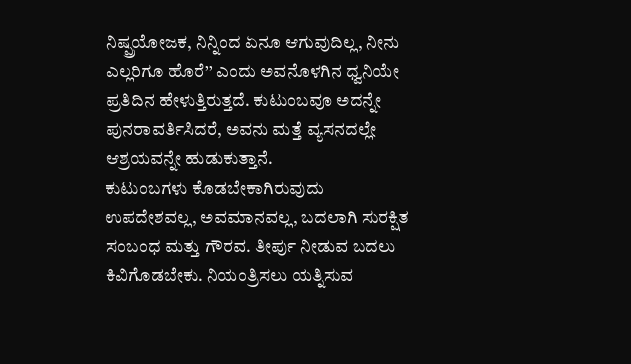ನಿಷ್ಪ್ರಯೋಜಕ, ನಿನ್ನಿಂದ ಏನೂ ಆಗುವುದಿಲ್ಲ, ನೀನು ಎಲ್ಲರಿಗೂ ಹೊರೆ’’ ಎಂದು ಅವನೊಳಗಿನ ಧ್ವನಿಯೇ ಪ್ರತಿದಿನ ಹೇಳುತ್ತಿರುತ್ತದೆ. ಕುಟುಂಬವೂ ಅದನ್ನೇ ಪುನರಾವರ್ತಿಸಿದರೆ, ಅವನು ಮತ್ತೆ ವ್ಯಸನದಲ್ಲೇ ಆಶ್ರಯವನ್ನೇ ಹುಡುಕುತ್ತಾನೆ.
ಕುಟುಂಬಗಳು ಕೊಡಬೇಕಾಗಿರುವುದು ಉಪದೇಶವಲ್ಲ, ಅವಮಾನವಲ್ಲ, ಬದಲಾಗಿ ಸುರಕ್ಷಿತ ಸಂಬಂಧ ಮತ್ತು ಗೌರವ. ತೀರ್ಪು ನೀಡುವ ಬದಲು ಕಿವಿಗೊಡಬೇಕು. ನಿಯಂತ್ರಿಸಲು ಯತ್ನಿಸುವ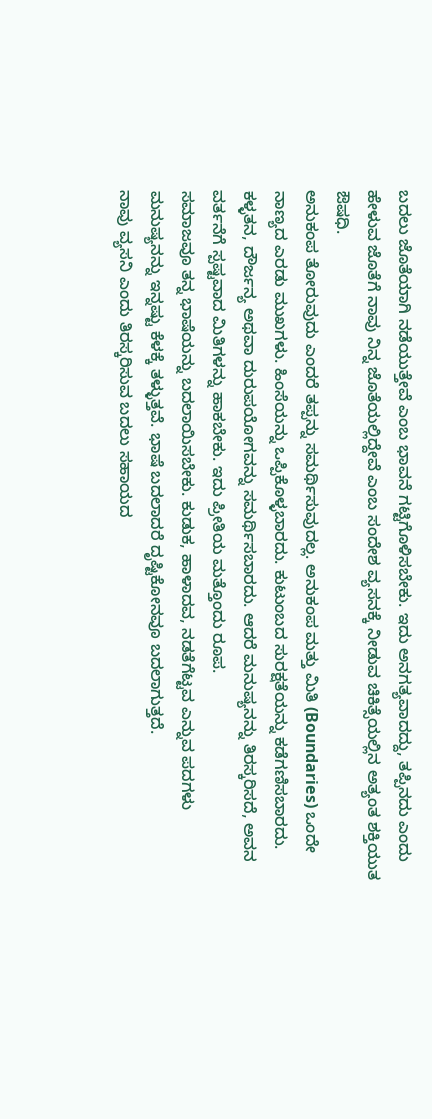ಬದಲು ಜೊತೆಯಾಗಿ ನಡೆಯುತ್ತೇವೆ ಎಂಬ ಭಾವನೆ ಗಟ್ಟಿಗೊಳಿಸಬೇಕು. ಇದು ಅನಗತ್ಯವಾದದ್ದು, ತಪ್ಪಿನದು ಎಂದು ಹೇಳುವ ಜೊತೆಗೆ ನಾವು ನಿನ್ನ ಜೊತೆಯಲ್ಲಿದ್ದೇವೆ ಎಂಬ ಸಂದೇಶ ವ್ಯಸನಕ್ಕೆ ನೀಡುವ ಚಿಕಿತ್ಸೆಯಲ್ಲಿನ ಅತ್ಯಂತ ಶಕ್ತಿಯುತ ಔಷಧಿ.
ಅನುಕಂಪ ತೋರುವುದು ಎಂದರೆ ತಪ್ಪನ್ನು ಸಮರ್ಥಿಸುವುದಲ್ಲ. ಅನುಕಂಪ ಮತ್ತು ಮಿತಿ (Boundaries) ಒಂದೇ ನಾಣ್ಯದ ಎರಡು ಮುಖಗಳು. ಹಿಂಸೆಯನ್ನು ಒಪ್ಪಿಕೊಳ್ಳಬಾರದು. ಕುಟುಂಬದ ಸುರಕ್ಷತೆಯನ್ನು ಕಡೆಗಣಿಸಬಾರದು. ಕಳ್ಳತನ, ದೌರ್ಜನ್ಯ ಅಥವಾ ದುರುಪಯೋಗವನ್ನು ಸಮರ್ಥಿಸಬಾರದು. ಆದರೆ ಮನುಷ್ಯನನ್ನು ತಿರಸ್ಕರಿಸದೆ, ಅವನ ವರ್ತನೆಗೆ ಸ್ಪಷ್ಟವಾದ ಮಿತಿಗಳನ್ನು ಹಾಕಬೇಕು. ಇದು ಪ್ರೀತಿಯ ಮತ್ತೊಂದು ರೂಪ.
ಸಮಾಜವೂ ತನ್ನ ಭಾಷೆಯನ್ನು ಬದಲಾಯಿಸಬೇಕು. ಕುಡುಕ, ಹಾಳಾದವ, ನಡತೆಗೆಟ್ಟವ ಎನ್ನುವ ಪದಗಳು ಮನುಷ್ಯನನ್ನು ಇನ್ನಷ್ಟು ಕೆಳಕ್ಕೆ ತಳ್ಳುತ್ತವೆ. ಭಾಷೆ ಬದಲಾದರೆ ದೃಷ್ಟಿಕೋನವೂ ಬದಲಾಗುತ್ತದೆ.
ನಾವು ವ್ಯಸನಿ ಎಂದು ತಿರಸ್ಕರಿಸುವ ಬದಲು ಸಹಾಯದ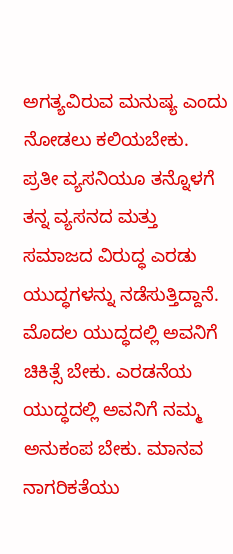ಅಗತ್ಯವಿರುವ ಮನುಷ್ಯ ಎಂದು ನೋಡಲು ಕಲಿಯಬೇಕು.
ಪ್ರತೀ ವ್ಯಸನಿಯೂ ತನ್ನೊಳಗೆ ತನ್ನ ವ್ಯಸನದ ಮತ್ತು ಸಮಾಜದ ವಿರುದ್ಧ ಎರಡು ಯುದ್ಧಗಳನ್ನು ನಡೆಸುತ್ತಿದ್ದಾನೆ. ಮೊದಲ ಯುದ್ಧದಲ್ಲಿ ಅವನಿಗೆ ಚಿಕಿತ್ಸೆ ಬೇಕು. ಎರಡನೆಯ ಯುದ್ಧದಲ್ಲಿ ಅವನಿಗೆ ನಮ್ಮ ಅನುಕಂಪ ಬೇಕು. ಮಾನವ ನಾಗರಿಕತೆಯು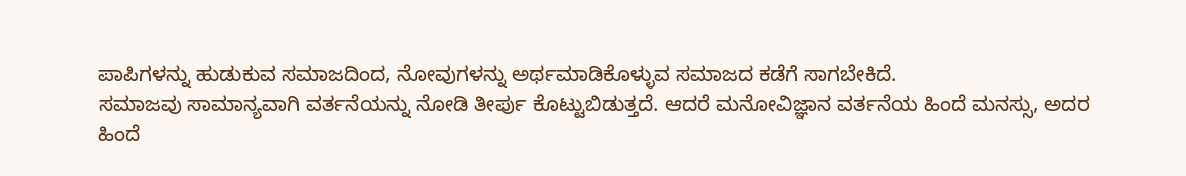ಪಾಪಿಗಳನ್ನು ಹುಡುಕುವ ಸಮಾಜದಿಂದ, ನೋವುಗಳನ್ನು ಅರ್ಥಮಾಡಿಕೊಳ್ಳುವ ಸಮಾಜದ ಕಡೆಗೆ ಸಾಗಬೇಕಿದೆ.
ಸಮಾಜವು ಸಾಮಾನ್ಯವಾಗಿ ವರ್ತನೆಯನ್ನು ನೋಡಿ ತೀರ್ಪು ಕೊಟ್ಟುಬಿಡುತ್ತದೆ. ಆದರೆ ಮನೋವಿಜ್ಞಾನ ವರ್ತನೆಯ ಹಿಂದೆ ಮನಸ್ಸು, ಅದರ ಹಿಂದೆ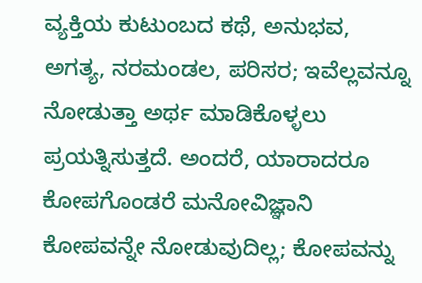ವ್ಯಕ್ತಿಯ ಕುಟುಂಬದ ಕಥೆ, ಅನುಭವ, ಅಗತ್ಯ, ನರಮಂಡಲ, ಪರಿಸರ; ಇವೆಲ್ಲವನ್ನೂ ನೋಡುತ್ತಾ ಅರ್ಥ ಮಾಡಿಕೊಳ್ಳಲು ಪ್ರಯತ್ನಿಸುತ್ತದೆ. ಅಂದರೆ, ಯಾರಾದರೂ ಕೋಪಗೊಂಡರೆ ಮನೋವಿಜ್ಞಾನಿ ಕೋಪವನ್ನೇ ನೋಡುವುದಿಲ್ಲ; ಕೋಪವನ್ನು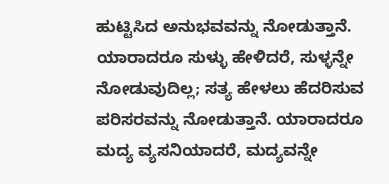ಹುಟ್ಟಿಸಿದ ಅನುಭವವನ್ನು ನೋಡುತ್ತಾನೆ. ಯಾರಾದರೂ ಸುಳ್ಳು ಹೇಳಿದರೆ, ಸುಳ್ಳನ್ನೇ ನೋಡುವುದಿಲ್ಲ; ಸತ್ಯ ಹೇಳಲು ಹೆದರಿಸುವ ಪರಿಸರವನ್ನು ನೋಡುತ್ತಾನೆ. ಯಾರಾದರೂ ಮದ್ಯ ವ್ಯಸನಿಯಾದರೆ, ಮದ್ಯವನ್ನೇ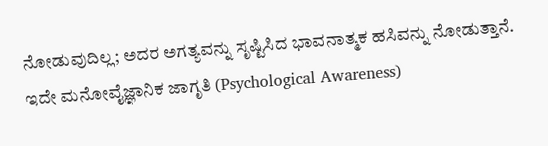ನೋಡುವುದಿಲ್ಲ; ಅದರ ಅಗತ್ಯವನ್ನು ಸೃಷ್ಟಿಸಿದ ಭಾವನಾತ್ಮಕ ಹಸಿವನ್ನು ನೋಡುತ್ತಾನೆ.
ಇದೇ ಮನೋವೈಜ್ಞಾನಿಕ ಜಾಗೃತಿ (Psychological Awareness)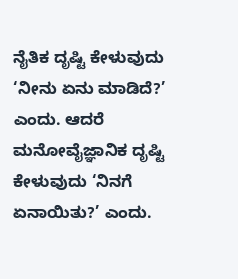ನೈತಿಕ ದೃಷ್ಟಿ ಕೇಳುವುದು ‘ನೀನು ಏನು ಮಾಡಿದೆ?’ ಎಂದು. ಆದರೆ ಮನೋವೈಜ್ಞಾನಿಕ ದೃಷ್ಟಿ ಕೇಳುವುದು ‘ನಿನಗೆ ಏನಾಯಿತು?’ ಎಂದು.